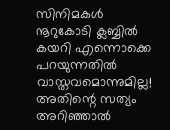സിനിമകൾ നൂറുകോടി ക്ലബ്ബിൽ കയറി എന്നൊക്കെ പറയുന്നതിൽ വാസ്തവമൊന്നുമില്ല! അതിന്റെ സത്യം അറിഞ്ഞാൽ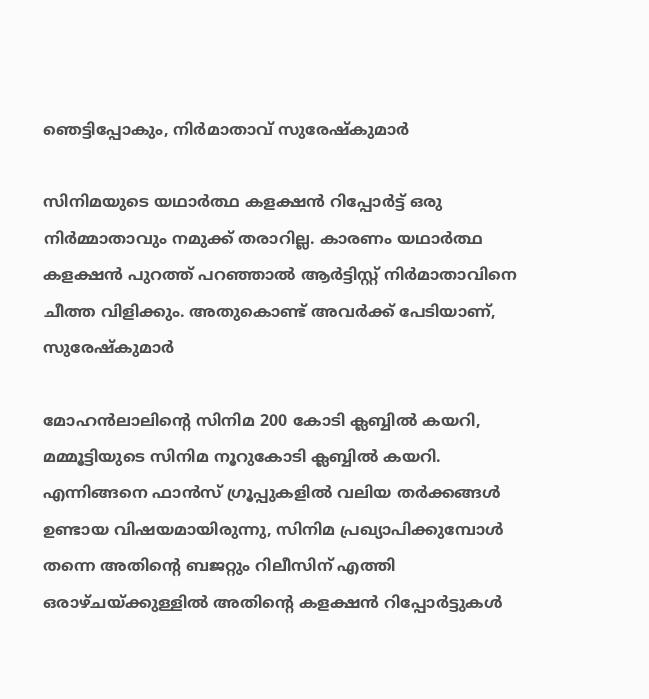ഞെട്ടിപ്പോകും, നിർമാതാവ് സുരേഷ്‌കുമാർ

സിനിമയുടെ യഥാര്‍ത്ഥ കളക്ഷന്‍ റിപ്പോര്‍ട്ട് ഒരു നിര്‍മ്മാതാവും നമുക്ക് തരാറില്ല. കാരണം യഥാര്‍ത്ഥ കളക്ഷന്‍ പുറത്ത് പറഞ്ഞാല്‍ ആര്‍ട്ടിസ്റ്റ് നിര്‍മാതാവിനെ ചീത്ത വിളിക്കും. അതുകൊണ്ട് അവര്‍ക്ക് പേടിയാണ്, സുരേഷ്‌കുമാർ

മോഹന്‍ലാലിന്റെ സിനിമ 200 കോടി ക്ലബ്ബില്‍ കയറി, മമ്മൂട്ടിയുടെ സിനിമ നൂറുകോടി ക്ലബ്ബില്‍ കയറി. എന്നിങ്ങനെ ഫാന്‍സ് ഗ്രൂപ്പുകളില്‍ വലിയ തര്‍ക്കങ്ങള്‍ ഉണ്ടായ വിഷയമായിരുന്നു, സിനിമ പ്രഖ്യാപിക്കുമ്പോള്‍ തന്നെ അതിന്റെ ബജറ്റും റിലീസിന് എത്തി ഒരാഴ്ചയ്ക്കുള്ളില്‍ അതിന്റെ കളക്ഷന്‍ റിപ്പോര്‍ട്ടുകള്‍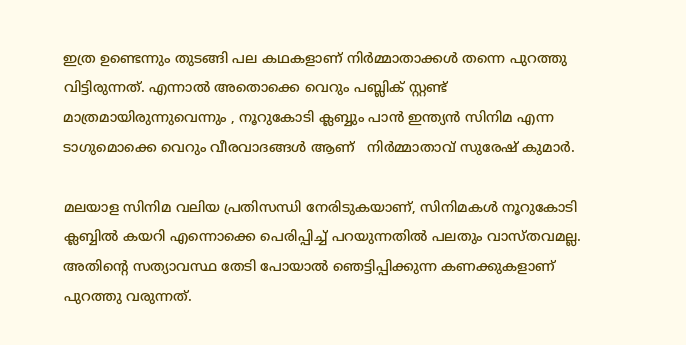ഇത്ര ഉണ്ടെന്നും തുടങ്ങി പല കഥകളാണ് നിര്‍മ്മാതാക്കള്‍ തന്നെ പുറത്തു വിട്ടിരുന്നത്. എന്നാല്‍ അതൊക്കെ വെറും പബ്ലിക് സ്റ്റണ്ട് മാത്രമായിരുന്നുവെന്നും , നൂറുകോടി ക്ലബ്ബും പാന്‍ ഇന്ത്യന്‍ സിനിമ എന്ന ടാഗുമൊക്കെ വെറും വീരവാദങ്ങള്‍ ആണ്   നിര്‍മ്മാതാവ് സുരേഷ് കുമാര്‍.

മലയാള സിനിമ വലിയ പ്രതിസന്ധി നേരിടുകയാണ്, സിനിമകള്‍ നൂറുകോടി ക്ലബ്ബില്‍ കയറി എന്നൊക്കെ പെരിപ്പിച്ച് പറയുന്നതില്‍ പലതും വാസ്തവമല്ല. അതിന്റെ സത്യാവസ്ഥ തേടി പോയാല്‍ ഞെട്ടിപ്പിക്കുന്ന കണക്കുകളാണ് പുറത്തു വരുന്നത്.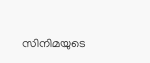സിനിമയുടെ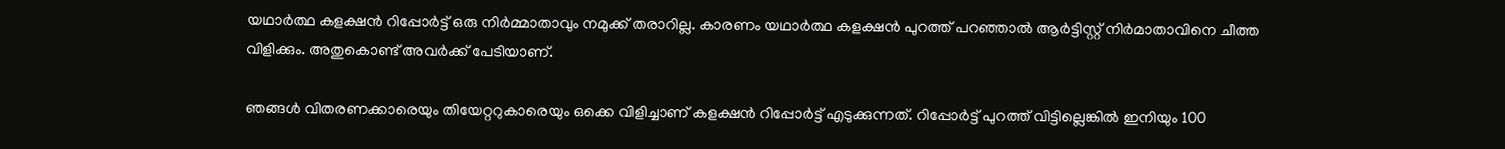യഥാര്‍ത്ഥ കളക്ഷന്‍ റിപ്പോര്‍ട്ട് ഒരു നിര്‍മ്മാതാവും നമുക്ക് തരാറില്ല. കാരണം യഥാര്‍ത്ഥ കളക്ഷന്‍ പുറത്ത് പറഞ്ഞാല്‍ ആര്‍ട്ടിസ്റ്റ് നിര്‍മാതാവിനെ ചീത്ത വിളിക്കും. അതുകൊണ്ട് അവര്‍ക്ക് പേടിയാണ്.

ഞങ്ങള്‍ വിതരണക്കാരെയും തിയേറ്ററുകാരെയും ഒക്കെ വിളിച്ചാണ് കളക്ഷന്‍ റിപ്പോര്‍ട്ട് എടുക്കുന്നത്. റിപ്പോര്‍ട്ട് പുറത്ത് വിട്ടില്ലെങ്കില്‍ ഇനിയും 100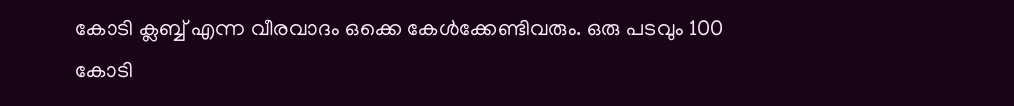കോടി ക്ലബ്ബ് എന്ന വീരവാദം ഒക്കെ കേള്‍ക്കേണ്ടിവരും. ഒരു പടവും 100 കോടി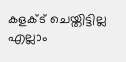കളക്ട് ചെയ്തിട്ടില്ല എല്ലാം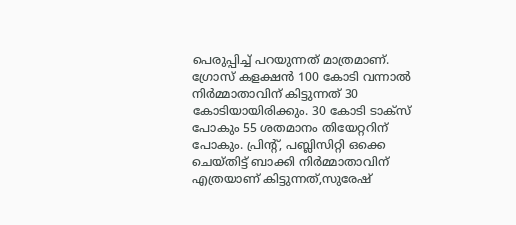പെരുപ്പിച്ച് പറയുന്നത് മാത്രമാണ്. ഗ്രോസ് കളക്ഷന്‍ 100 കോടി വന്നാല്‍ നിര്‍മ്മാതാവിന് കിട്ടുന്നത് 30 കോടിയായിരിക്കും. 30 കോടി ടാക്‌സ് പോകും 55 ശതമാനം തിയേറ്ററിന് പോകും. പ്രിന്റ്, പബ്ലിസിറ്റി ഒക്കെ ചെയ്തിട്ട് ബാക്കി നിര്‍മ്മാതാവിന് എത്രയാണ് കിട്ടുന്നത്,സുരേഷ്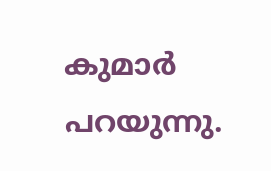കുമാർ പറയുന്നു.